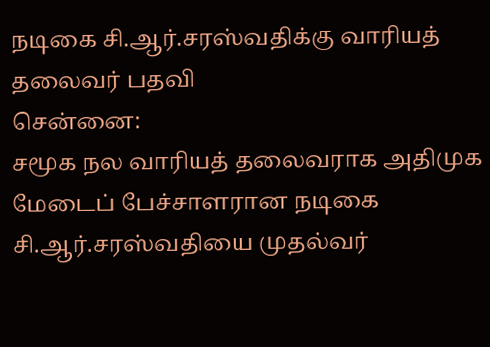நடிகை சி.ஆர்.சரஸ்வதிக்கு வாரியத் தலைவர் பதவி
சென்னை:
சமூக நல வாரியத் தலைவராக அதிமுக மேடைப் பேச்சாளரான நடிகை சி.ஆர்.சரஸ்வதியை முதல்வர்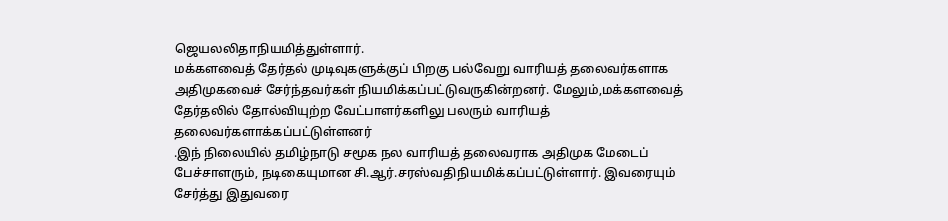ஜெயலலிதாநியமித்துள்ளார்.
மக்களவைத் தேர்தல் முடிவுகளுக்குப் பிறகு பல்வேறு வாரியத் தலைவர்களாக அதிமுகவைச் சேர்ந்தவர்கள் நியமிக்கப்பட்டுவருகின்றனர். மேலும்,மக்களவைத் தேர்தலில் தோல்வியுற்ற வேட்பாளர்களிலு பலரும் வாரியத் தலைவர்களாக்கப்பட்டுள்ளனர்
.இந் நிலையில் தமிழ்நாடு சமூக நல வாரியத் தலைவராக அதிமுக மேடைப் பேச்சாளரும், நடிகையுமான சி.ஆர்.சரஸ்வதிநியமிக்கப்பட்டுள்ளார். இவரையும் சேர்த்து இதுவரை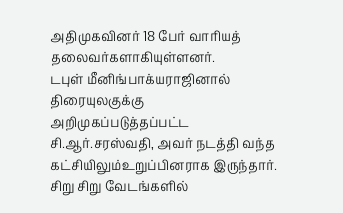அதிமுகவினர் 18 பேர் வாரியத் தலைவர்களாகியுள்ளனர்.
டபுள் மீனிங்பாக்யராஜினால் திரையுலகுக்கு அறிமுகப்படுத்தப்பட்ட சி.ஆர்.சரஸ்வதி, அவர் நடத்தி வந்த கட்சியிலும்உறுப்பினராக இருந்தார்.
சிறு சிறு வேடங்களில்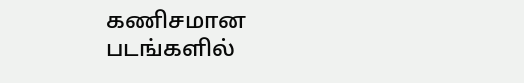கணிசமான படங்களில்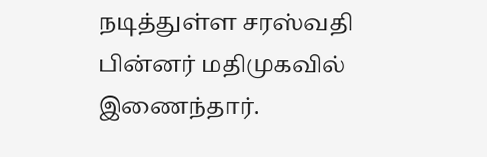நடித்துள்ள சரஸ்வதி பின்னர் மதிமுகவில் இணைந்தார்.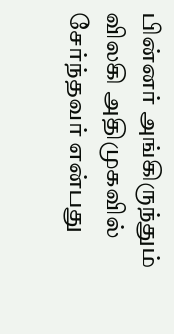பின்னர் அங்கிருந்தும் விலகி அதிமுகவில் சேர்ந்தவர் என்பது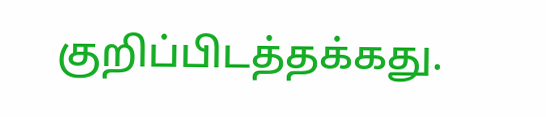குறிப்பிடத்தக்கது.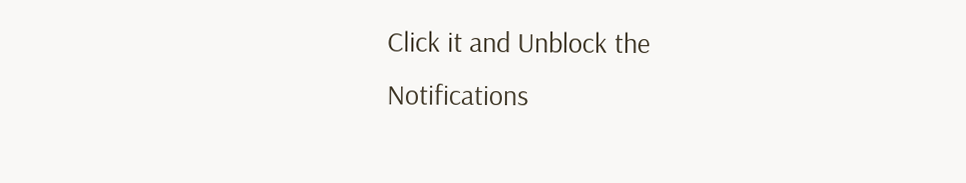Click it and Unblock the Notifications